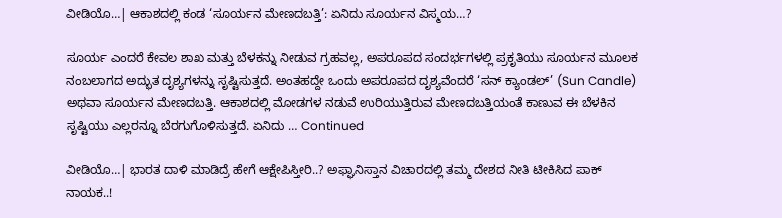ವೀಡಿಯೊ…| ಆಕಾಶದಲ್ಲಿ ಕಂಡ ‘ಸೂರ್ಯನ ಮೇಣದಬತ್ತಿ’: ಏನಿದು ಸೂರ್ಯನ ವಿಸ್ಮಯ…?

ಸೂರ್ಯ ಎಂದರೆ ಕೇವಲ ಶಾಖ ಮತ್ತು ಬೆಳಕನ್ನು ನೀಡುವ ಗ್ರಹವಲ್ಲ, ಅಪರೂಪದ ಸಂದರ್ಭಗಳಲ್ಲಿ ಪ್ರಕೃತಿಯು ಸೂರ್ಯನ ಮೂಲಕ ನಂಬಲಾಗದ ಅದ್ಭುತ ದೃಶ್ಯಗಳನ್ನು ಸೃಷ್ಟಿಸುತ್ತದೆ. ಅಂತಹದ್ದೇ ಒಂದು ಅಪರೂಪದ ದೃಶ್ಯವೆಂದರೆ ‘ಸನ್ ಕ್ಯಾಂಡಲ್’ (Sun Candle) ಅಥವಾ ಸೂರ್ಯನ ಮೇಣದಬತ್ತಿ. ಆಕಾಶದಲ್ಲಿ ಮೋಡಗಳ ನಡುವೆ ಉರಿಯುತ್ತಿರುವ ಮೇಣದಬತ್ತಿಯಂತೆ ಕಾಣುವ ಈ ಬೆಳಕಿನ ಸೃಷ್ಟಿಯು ಎಲ್ಲರನ್ನೂ ಬೆರಗುಗೊಳಿಸುತ್ತದೆ. ಏನಿದು … Continued

ವೀಡಿಯೊ…| ಭಾರತ ದಾಳಿ ಮಾಡಿದ್ರೆ ಹೇಗೆ ಆಕ್ಷೇಪಿಸ್ತೀರಿ..? ಅಫ್ಘಾನಿಸ್ತಾನ ವಿಚಾರದಲ್ಲಿ ತಮ್ಮ ದೇಶದ ನೀತಿ ಟೀಕಿಸಿದ ಪಾಕ್‌ ನಾಯಕ..!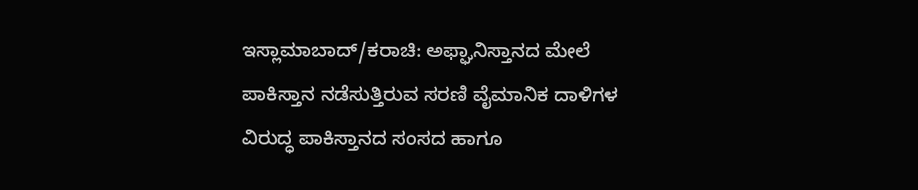ಇಸ್ಲಾಮಾಬಾದ್/ಕರಾಚಿ: ಅಫ್ಘಾನಿಸ್ತಾನದ ಮೇಲೆ ಪಾಕಿಸ್ತಾನ ನಡೆಸುತ್ತಿರುವ ಸರಣಿ ವೈಮಾನಿಕ ದಾಳಿಗಳ ವಿರುದ್ಧ ಪಾಕಿಸ್ತಾನದ ಸಂಸದ ಹಾಗೂ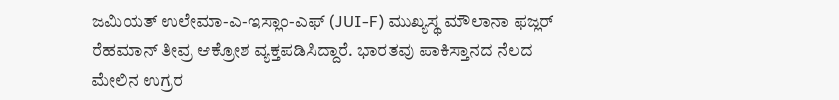ಜಮಿಯತ್ ಉಲೇಮಾ-ಎ-ಇಸ್ಲಾಂ-ಎಫ್ (JUI-F) ಮುಖ್ಯಸ್ಥ ಮೌಲಾನಾ ಫಜ್ಲರ್ ರೆಹಮಾನ್ ತೀವ್ರ ಆಕ್ರೋಶ ವ್ಯಕ್ತಪಡಿಸಿದ್ದಾರೆ. ಭಾರತವು ಪಾಕಿಸ್ತಾನದ ನೆಲದ ಮೇಲಿನ ಉಗ್ರರ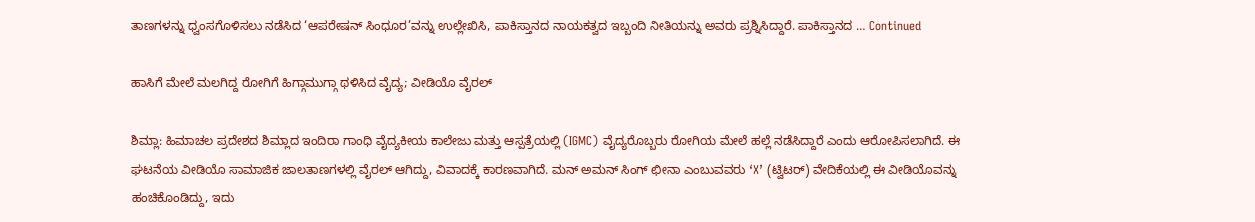ತಾಣಗಳನ್ನು ಧ್ವಂಸಗೊಳಿಸಲು ನಡೆಸಿದ ‘ಆಪರೇಷನ್ ಸಿಂಧೂರ’ವನ್ನು ಉಲ್ಲೇಖಿಸಿ, ಪಾಕಿಸ್ತಾನದ ನಾಯಕತ್ವದ ಇಬ್ಬಂದಿ ನೀತಿಯನ್ನು ಅವರು ಪ್ರಶ್ನಿಸಿದ್ದಾರೆ. ಪಾಕಿಸ್ತಾನದ … Continued

ಹಾಸಿಗೆ ಮೇಲೆ ಮಲಗಿದ್ದ ರೋಗಿಗೆ ಹಿಗ್ಗಾಮುಗ್ಗಾ ಥಳಿಸಿದ ವೈದ್ಯ; ವೀಡಿಯೊ ವೈರಲ್‌

ಶಿಮ್ಲಾ: ಹಿಮಾಚಲ ಪ್ರದೇಶದ ಶಿಮ್ಲಾದ ಇಂದಿರಾ ಗಾಂಧಿ ವೈದ್ಯಕೀಯ ಕಾಲೇಜು ಮತ್ತು ಆಸ್ಪತ್ರೆಯಲ್ಲಿ (IGMC) ವೈದ್ಯರೊಬ್ಬರು ರೋಗಿಯ ಮೇಲೆ ಹಲ್ಲೆ ನಡೆಸಿದ್ದಾರೆ ಎಂದು ಆರೋಪಿಸಲಾಗಿದೆ. ಈ ಘಟನೆಯ ವೀಡಿಯೊ ಸಾಮಾಜಿಕ ಜಾಲತಾಣಗಳಲ್ಲಿ ವೈರಲ್ ಆಗಿದ್ದು, ವಿವಾದಕ್ಕೆ ಕಾರಣವಾಗಿದೆ. ಮನ್ ಅಮನ್ ಸಿಂಗ್ ಛೀನಾ ಎಂಬುವವರು ‘X’ (ಟ್ವಿಟರ್) ವೇದಿಕೆಯಲ್ಲಿ ಈ ವೀಡಿಯೊವನ್ನು ಹಂಚಿಕೊಂಡಿದ್ದು, ಇದು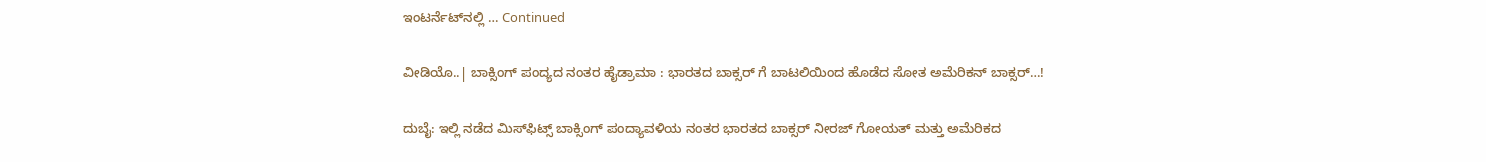ಇಂಟರ್ನೆಟ್‌ನಲ್ಲಿ … Continued

ವೀಡಿಯೊ..| ಬಾಕ್ಸಿಂಗ್ ಪಂದ್ಯದ ನಂತರ ಹೈಡ್ರಾಮಾ : ಭಾರತದ ಬಾಕ್ಸರ್‌ ಗೆ ಬಾಟಲಿಯಿಂದ ಹೊಡೆದ ಸೋತ ಅಮೆರಿಕನ್‌ ಬಾಕ್ಸರ್‌…!

ದುಬೈ: ಇಲ್ಲಿ ನಡೆದ ಮಿಸ್‌ಫಿಟ್ಸ್ ಬಾಕ್ಸಿಂಗ್ ಪಂದ್ಯಾವಳಿಯ ನಂತರ ಭಾರತದ ಬಾಕ್ಸರ್ ನೀರಜ್ ಗೋಯತ್ ಮತ್ತು ಅಮೆರಿಕದ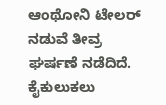ಆಂಥೋನಿ ಟೇಲರ್ ನಡುವೆ ತೀವ್ರ ಘರ್ಷಣೆ ನಡೆದಿದೆ. ಕೈಕುಲುಕಲು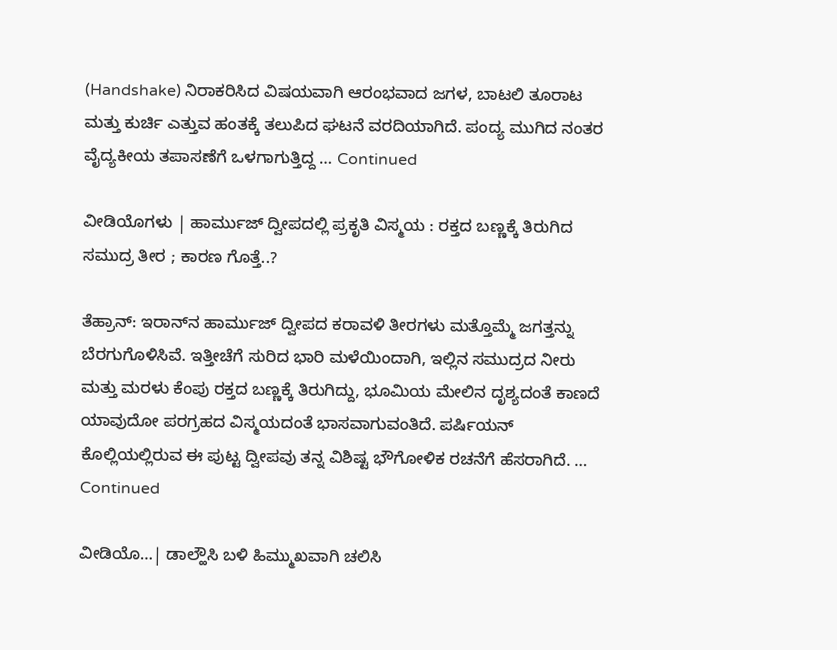(Handshake) ನಿರಾಕರಿಸಿದ ವಿಷಯವಾಗಿ ಆರಂಭವಾದ ಜಗಳ, ಬಾಟಲಿ ತೂರಾಟ ಮತ್ತು ಕುರ್ಚಿ ಎತ್ತುವ ಹಂತಕ್ಕೆ ತಲುಪಿದ ಘಟನೆ ವರದಿಯಾಗಿದೆ. ಪಂದ್ಯ ಮುಗಿದ ನಂತರ ವೈದ್ಯಕೀಯ ತಪಾಸಣೆಗೆ ಒಳಗಾಗುತ್ತಿದ್ದ … Continued

ವೀಡಿಯೊಗಳು | ಹಾರ್ಮುಜ್ ದ್ವೀಪದಲ್ಲಿ ಪ್ರಕೃತಿ ವಿಸ್ಮಯ : ರಕ್ತದ ಬಣ್ಣಕ್ಕೆ ತಿರುಗಿದ ಸಮುದ್ರ ತೀರ ; ಕಾರಣ ಗೊತ್ತೆ..?

ತೆಹ್ರಾನ್: ಇರಾನ್‌ನ ಹಾರ್ಮುಜ್ ದ್ವೀಪದ ಕರಾವಳಿ ತೀರಗಳು ಮತ್ತೊಮ್ಮೆ ಜಗತ್ತನ್ನು ಬೆರಗುಗೊಳಿಸಿವೆ. ಇತ್ತೀಚೆಗೆ ಸುರಿದ ಭಾರಿ ಮಳೆಯಿಂದಾಗಿ, ಇಲ್ಲಿನ ಸಮುದ್ರದ ನೀರು ಮತ್ತು ಮರಳು ಕೆಂಪು ರಕ್ತದ ಬಣ್ಣಕ್ಕೆ ತಿರುಗಿದ್ದು, ಭೂಮಿಯ ಮೇಲಿನ ದೃಶ್ಯದಂತೆ ಕಾಣದೆ ಯಾವುದೋ ಪರಗ್ರಹದ ವಿಸ್ಮಯದಂತೆ ಭಾಸವಾಗುವಂತಿದೆ. ಪರ್ಷಿಯನ್ ಕೊಲ್ಲಿಯಲ್ಲಿರುವ ಈ ಪುಟ್ಟ ದ್ವೀಪವು ತನ್ನ ವಿಶಿಷ್ಟ ಭೌಗೋಳಿಕ ರಚನೆಗೆ ಹೆಸರಾಗಿದೆ. … Continued

ವೀಡಿಯೊ…| ಡಾಲ್ಹೌಸಿ ಬಳಿ ಹಿಮ್ಮುಖವಾಗಿ ಚಲಿಸಿ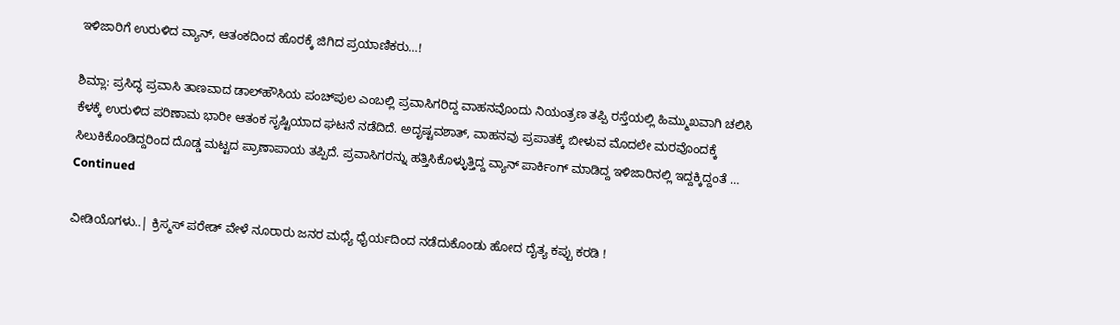ಇಳಿಜಾರಿಗೆ ಉರುಳಿದ ವ್ಯಾನ್, ಆತಂಕದಿಂದ ಹೊರಕ್ಕೆ ಜಿಗಿದ ಪ್ರಯಾಣಿಕರು…!

ಶಿಮ್ಲಾ: ಪ್ರಸಿದ್ಧ ಪ್ರವಾಸಿ ತಾಣವಾದ ಡಾಲ್‌ಹೌಸಿಯ ಪಂಚ್‌ಪುಲ ಎಂಬಲ್ಲಿ ಪ್ರವಾಸಿಗರಿದ್ದ ವಾಹನವೊಂದು ನಿಯಂತ್ರಣ ತಪ್ಪಿ ರಸ್ತೆಯಲ್ಲಿ ಹಿಮ್ಮುಖವಾಗಿ ಚಲಿಸಿ ಕೆಳಕ್ಕೆ ಉರುಳಿದ ಪರಿಣಾಮ ಭಾರೀ ಆತಂಕ ಸೃಷ್ಟಿಯಾದ ಘಟನೆ ನಡೆದಿದೆ. ಅದೃಷ್ಟವಶಾತ್, ವಾಹನವು ಪ್ರಪಾತಕ್ಕೆ ಬೀಳುವ ಮೊದಲೇ ಮರವೊಂದಕ್ಕೆ ಸಿಲುಕಿಕೊಂಡಿದ್ದರಿಂದ ದೊಡ್ಡ ಮಟ್ಟದ ಪ್ರಾಣಾಪಾಯ ತಪ್ಪಿದೆ. ಪ್ರವಾಸಿಗರನ್ನು ಹತ್ತಿಸಿಕೊಳ್ಳುತ್ತಿದ್ದ ವ್ಯಾನ್ ಪಾರ್ಕಿಂಗ್ ಮಾಡಿದ್ದ ಇಳಿಜಾರಿನಲ್ಲಿ ಇದ್ದಕ್ಕಿದ್ದಂತೆ … Continued

ವೀಡಿಯೊಗಳು..| ಕ್ರಿಸ್ಮಸ್ ಪರೇಡ್‌ ವೇಳೆ ನೂರಾರು ಜನರ ಮಧ್ಯೆ ಧೈರ್ಯದಿಂದ ನಡೆದುಕೊಂಡು ಹೋದ ದೈತ್ಯ ಕಪ್ಪು ಕರಡಿ !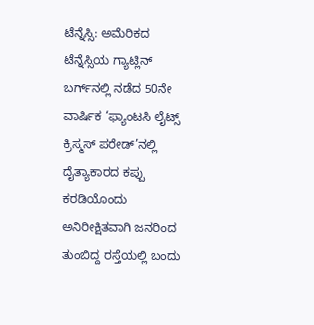ಟೆನ್ನೆಸ್ಸಿ: ಅಮೆರಿಕದ ಟೆನ್ನೆಸ್ಸಿಯ ಗ್ಯಾಟ್ಲಿನ್ ಬರ್ಗ್‌ನಲ್ಲಿ ನಡೆದ 50ನೇ ವಾರ್ಷಿಕ ‘ಫ್ಯಾಂಟಸಿ ಲೈಟ್ಸ್ ಕ್ರಿಸ್ಮಸ್ ಪರೇಡ್’ನಲ್ಲಿ ದೈತ್ಯಾಕಾರದ ಕಪ್ಪು ಕರಡಿಯೊಂದು ಅನಿರೀಕ್ಷಿತವಾಗಿ ಜನರಿಂದ ತುಂಬಿದ್ದ ರಸ್ತೆಯಲ್ಲಿ ಬಂದು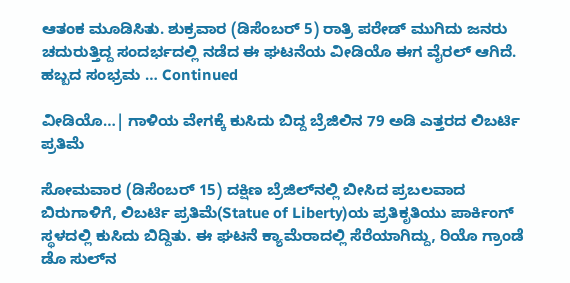ಆತಂಕ ಮೂಡಿಸಿತು. ಶುಕ್ರವಾರ (ಡಿಸೆಂಬರ್ 5) ರಾತ್ರಿ ಪರೇಡ್ ಮುಗಿದು ಜನರು ಚದುರುತ್ತಿದ್ದ ಸಂದರ್ಭದಲ್ಲಿ ನಡೆದ ಈ ಘಟನೆಯ ವೀಡಿಯೊ ಈಗ ವೈರಲ್‌ ಆಗಿದೆ. ಹಬ್ಬದ ಸಂಭ್ರಮ … Continued

ವೀಡಿಯೊ…| ಗಾಳಿಯ ವೇಗಕ್ಕೆ ಕುಸಿದು ಬಿದ್ದ ಬ್ರೆಜಿಲಿನ 79 ಅಡಿ ಎತ್ತರದ ಲಿಬರ್ಟಿ ಪ್ರತಿಮೆ

ಸೋಮವಾರ (ಡಿಸೆಂಬರ್ 15) ದಕ್ಷಿಣ ಬ್ರೆಜಿಲ್‌ನಲ್ಲಿ ಬೀಸಿದ ಪ್ರಬಲವಾದ ಬಿರುಗಾಳಿಗೆ, ಲಿಬರ್ಟಿ ಪ್ರತಿಮೆ(Statue of Liberty)ಯ ಪ್ರತಿಕೃತಿಯು ಪಾರ್ಕಿಂಗ್ ಸ್ಥಳದಲ್ಲಿ ಕುಸಿದು ಬಿದ್ದಿತು. ಈ ಘಟನೆ ಕ್ಯಾಮೆರಾದಲ್ಲಿ ಸೆರೆಯಾಗಿದ್ದು, ರಿಯೊ ಗ್ರಾಂಡೆ ಡೊ ಸುಲ್‌ನ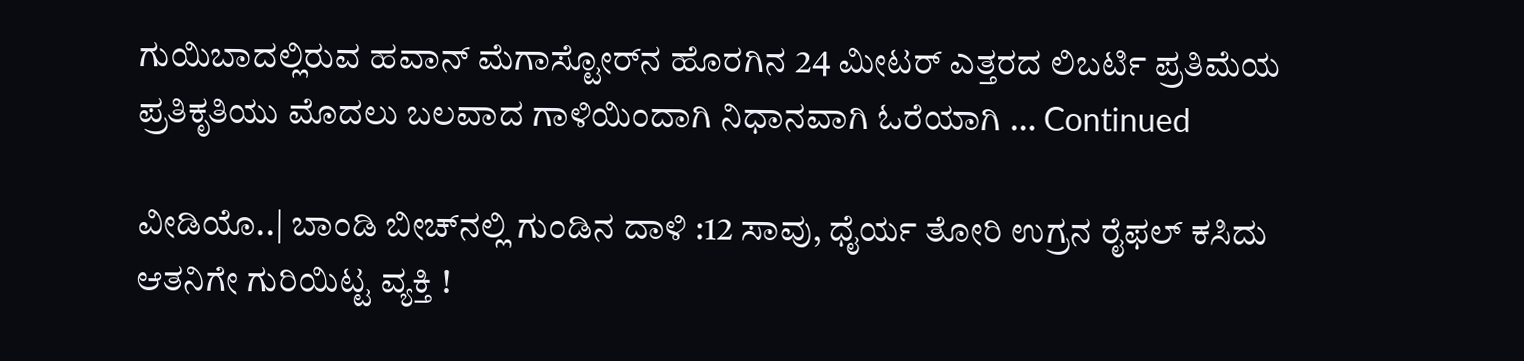ಗುಯಿಬಾದಲ್ಲಿರುವ ಹವಾನ್ ಮೆಗಾಸ್ಟೋರ್‌ನ ಹೊರಗಿನ 24 ಮೀಟರ್ ಎತ್ತರದ ಲಿಬರ್ಟಿ ಪ್ರತಿಮೆಯ ಪ್ರತಿಕೃತಿಯು ಮೊದಲು ಬಲವಾದ ಗಾಳಿಯಿಂದಾಗಿ ನಿಧಾನವಾಗಿ ಓರೆಯಾಗಿ … Continued

ವೀಡಿಯೊ..| ಬಾಂಡಿ ಬೀಚ್‌ನಲ್ಲಿ ಗುಂಡಿನ ದಾಳಿ :12 ಸಾವು, ಧೈರ್ಯ ತೋರಿ ಉಗ್ರನ ರೈಫಲ್ ಕಸಿದು ಆತನಿಗೇ ಗುರಿಯಿಟ್ಟ ವ್ಯಕ್ತಿ !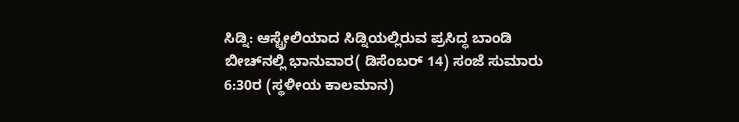ಸಿಡ್ನಿ: ಆಸ್ಟ್ರೇಲಿಯಾದ ಸಿಡ್ನಿಯಲ್ಲಿರುವ ಪ್ರಸಿದ್ಧ ಬಾಂಡಿ ಬೀಚ್‌ನಲ್ಲಿ ಭಾನುವಾರ( ಡಿಸೆಂಬರ್‌ 14) ಸಂಜೆ ಸುಮಾರು 6:30ರ (ಸ್ಥಳೀಯ ಕಾಲಮಾನ)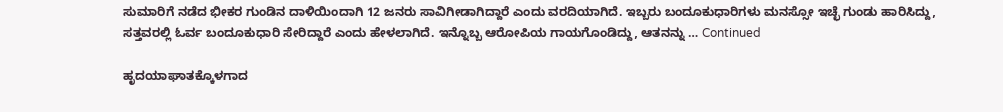ಸುಮಾರಿಗೆ ನಡೆದ ಭೀಕರ ಗುಂಡಿನ ದಾಳಿಯಿಂದಾಗಿ 12 ಜನರು ಸಾವಿಗೀಡಾಗಿದ್ದಾರೆ ಎಂದು ವರದಿಯಾಗಿದೆ. ಇಬ್ಬರು ಬಂದೂಕುಧಾರಿಗಳು ಮನಸ್ಸೋ ಇಚ್ಛೆ ಗುಂಡು ಹಾರಿಸಿದ್ದು, ಸತ್ತವರಲ್ಲಿ ಓರ್ವ ಬಂದೂಕುಧಾರಿ ಸೇರಿದ್ದಾರೆ ಎಂದು ಹೇಳಲಾಗಿದೆ. ಇನ್ನೊಬ್ಬ ಆರೋಪಿಯ ಗಾಯಗೊಂಡಿದ್ದು, ಆತನನ್ನು … Continued

ಹೃದಯಾಘಾತಕ್ಕೊಳಗಾದ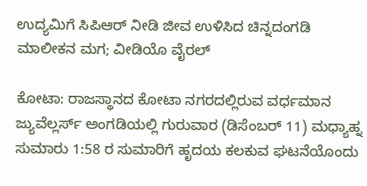ಉದ್ಯಮಿಗೆ ಸಿಪಿಆರ್ ನೀಡಿ ಜೀವ ಉಳಿಸಿದ ಚಿನ್ನದಂಗಡಿ ಮಾಲೀಕನ ಮಗ; ವೀಡಿಯೊ ವೈರಲ್

ಕೋಟಾ: ರಾಜಸ್ಥಾನದ ಕೋಟಾ ನಗರದಲ್ಲಿರುವ ವರ್ಧಮಾನ ಜ್ಯುವೆಲ್ಲರ್ಸ್ ಅಂಗಡಿಯಲ್ಲಿ ಗುರುವಾರ (ಡಿಸೆಂಬರ್ 11) ಮಧ್ಯಾಹ್ನ ಸುಮಾರು 1:58 ರ ಸುಮಾರಿಗೆ ಹೃದಯ ಕಲಕುವ ಘಟನೆಯೊಂದು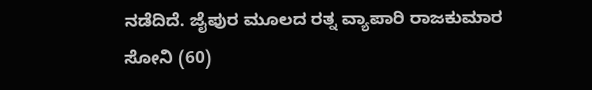ನಡೆದಿದೆ. ಜೈಪುರ ಮೂಲದ ರತ್ನ ವ್ಯಾಪಾರಿ ರಾಜಕುಮಾರ ಸೋನಿ (60)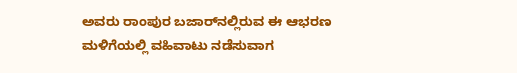ಅವರು ರಾಂಪುರ ಬಜಾರ್‌ನಲ್ಲಿರುವ ಈ ಆಭರಣ ಮಳಿಗೆಯಲ್ಲಿ ವಹಿವಾಟು ನಡೆಸುವಾಗ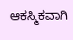ಆಕಸ್ಮಿಕವಾಗಿ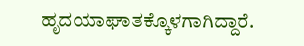ಹೃದಯಾಘಾತಕ್ಕೊಳಗಾಗಿದ್ದಾರೆ.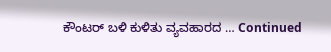ಕೌಂಟರ್‌ ಬಳಿ ಕುಳಿತು ವ್ಯವಹಾರದ … Continued